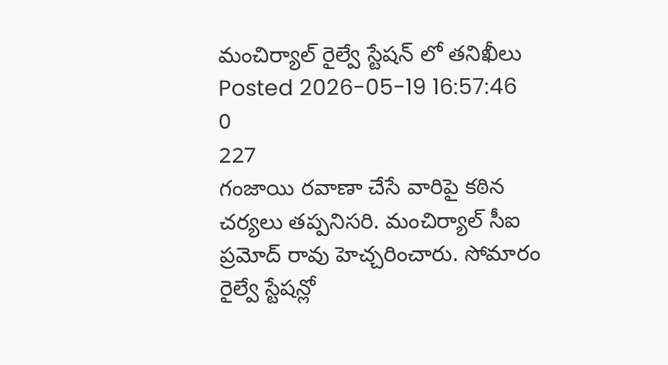మంచిర్యాల్ రైల్వే స్టేషన్ లో తనిఖీలు
Posted 2026-05-19 16:57:46
0
227
గంజాయి రవాణా చేసే వారిపై కఠిన చర్యలు తప్పనిసరి. మంచిర్యాల్ సీఐ ప్రమోద్ రావు హెచ్చరించారు. సోమారం రైల్వే స్టేషన్లో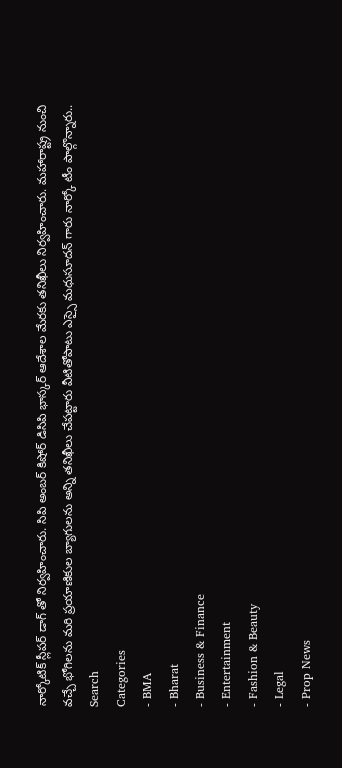నార్కోటిక్ స్లీపర్ డాగ్ తో నిర్వహించారు. సిపి అంబర్ కిషోర్ డిసిపి భాస్కర్ ఆదేశాల మేరకు తనిఖీలు నిర్వహించారు. మహారాష్ట్ర నుంచి వచ్చే భోగిలను మరి ప్రయాణికుల బ్యాగులను అన్ని తనిఖీలు చేపట్టారు వీటితోపాటు ఎస్సై మధుసూదన్ గారు నార్కో టీం పాల్గొన్నారు..
Search
Categories
- BMA
- Bharat
- Business & Finance
- Entertainment
- Fashion & Beauty
- Legal
- Prop News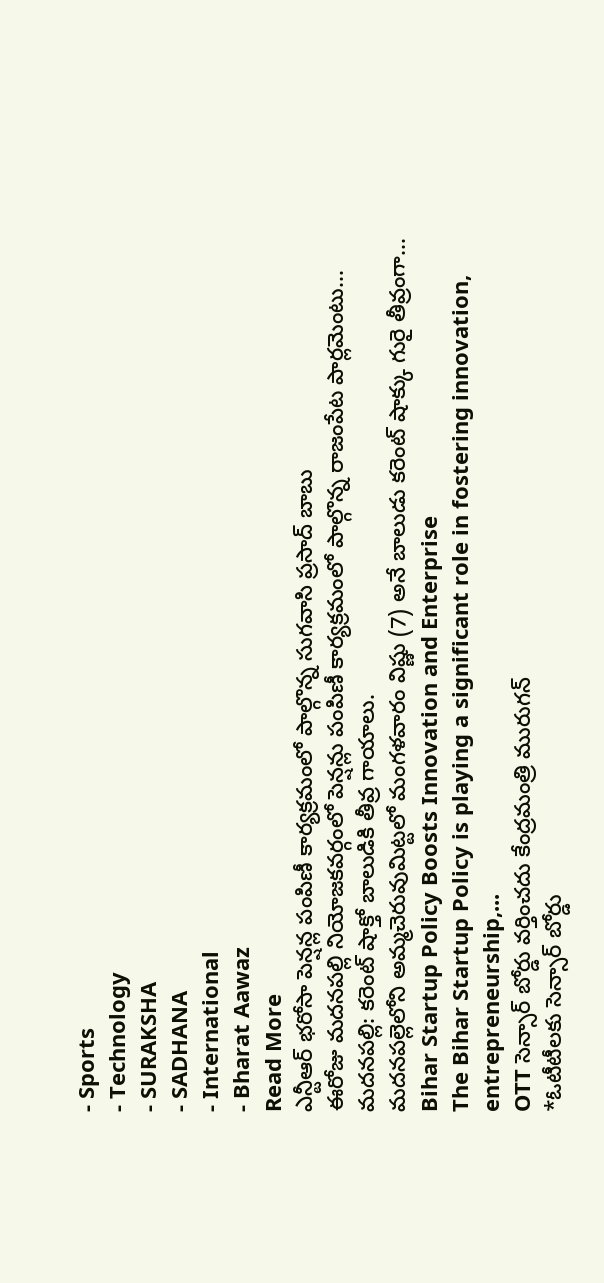- Sports
- Technology
- SURAKSHA
- SADHANA
- International
- Bharat Aawaz
Read More
ఎన్టీఆర్ భరోసా పెన్షన్ల పంపిణీ కార్యక్రమంలో పాల్గొన్న సుగవాసి ప్రసాద్ బాబు
ఈరోజు మదనపల్లి నియోజకవర్గంలో పెన్షన్లు పంపిణీ కార్యక్రమంలో పాల్గొన్న రాజంపేట పార్లమెంటు...
మదనపల్లి: కరెంట్ షాక్తో బాలుడికి తీవ్ర గాయాలు.
మదనపల్లెలోని అమ్మచెరువుమిట్టలో మంగళవారం విష్ణు (7) అనే బాలుడు కరెంట్ షాక్కు గురై తీవ్రంగా...
Bihar Startup Policy Boosts Innovation and Enterprise
The Bihar Startup Policy is playing a significant role in fostering innovation, entrepreneurship,...
OTT సెన్సార్ బోర్డు వర్తించదు కేంద్రమంత్రి మురుగన్
*ఓటీటీలకు సెన్సార్ బోర్డు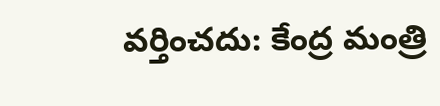వర్తించదు: కేంద్ర మంత్రి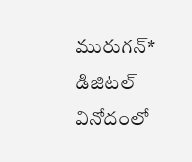మురుగన్*
డిజిటల్ వినోదంలో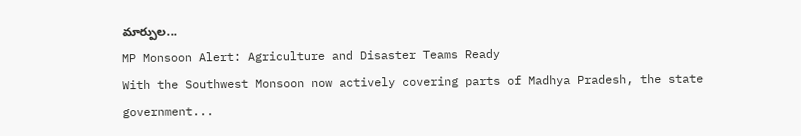మార్పుల...
MP Monsoon Alert: Agriculture and Disaster Teams Ready
With the Southwest Monsoon now actively covering parts of Madhya Pradesh, the state government...